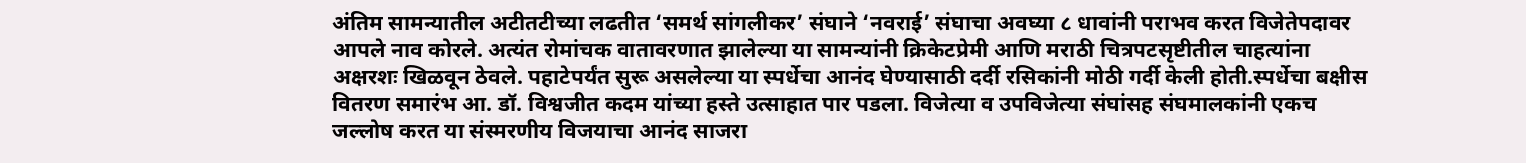अंतिम सामन्यातील अटीतटीच्या लढतीत ‘समर्थ सांगलीकर’ संघाने ‘नवराई’ संघाचा अवघ्या ८ धावांनी पराभव करत विजेतेपदावर आपले नाव कोरले. अत्यंत रोमांचक वातावरणात झालेल्या या सामन्यांनी क्रिकेटप्रेमी आणि मराठी चित्रपटसृष्टीतील चाहत्यांना अक्षरशः खिळवून ठेवले. पहाटेपर्यंत सुरू असलेल्या या स्पर्धेचा आनंद घेण्यासाठी दर्दी रसिकांनी मोठी गर्दी केली होती.स्पर्धेचा बक्षीस वितरण समारंभ आ. डॉ. विश्वजीत कदम यांच्या हस्ते उत्साहात पार पडला. विजेत्या व उपविजेत्या संघांसह संघमालकांनी एकच जल्लोष करत या संस्मरणीय विजयाचा आनंद साजरा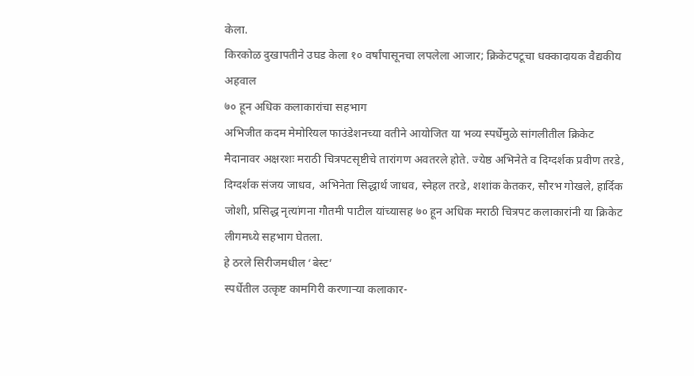केला.
किरकोळ दुखापतीने उघड केला १० वर्षांपासूनचा लपलेला आजार; क्रिकेटपटूचा धक्कादायक वैद्यकीय अहवाल
७० हून अधिक कलाकारांचा सहभाग
अभिजीत कदम मेमोरियल फाउंडेशनच्या वतीने आयोजित या भव्य स्पर्धेमुळे सांगलीतील क्रिकेट मैदानावर अक्षरशः मराठी चित्रपटसृष्टीचे तारांगण अवतरले होते. ज्येष्ठ अभिनेते व दिग्दर्शक प्रवीण तरडे, दिग्दर्शक संजय जाधव, अभिनेता सिद्धार्थ जाधव, स्नेहल तरडे, शशांक केतकर, सौरभ गोखले, हार्दिक जोशी, प्रसिद्ध नृत्यांगना गौतमी पाटील यांच्यासह ७० हून अधिक मराठी चित्रपट कलाकारांनी या क्रिकेट लीगमध्ये सहभाग घेतला.
हे ठरले सिरीजमधील ‘बेस्ट’
स्पर्धेतील उत्कृष्ट कामगिरी करणाऱ्या कलाकार-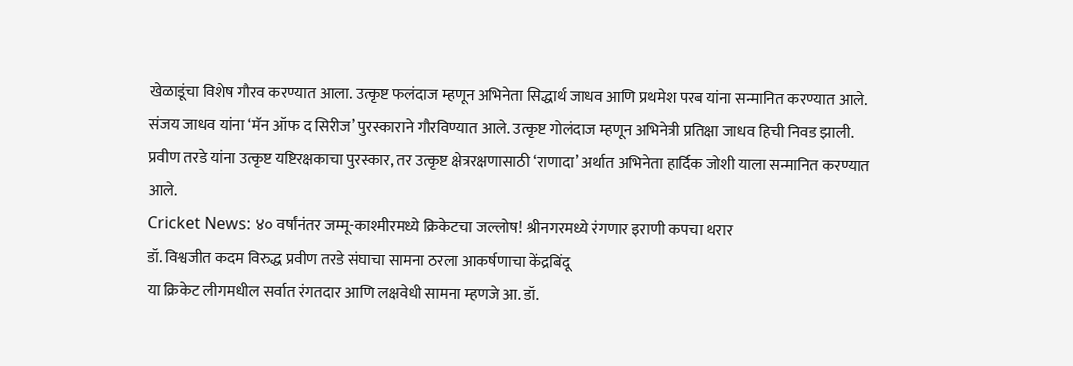खेळाडूंचा विशेष गौरव करण्यात आला. उत्कृष्ट फलंदाज म्हणून अभिनेता सिद्धार्थ जाधव आणि प्रथमेश परब यांना सन्मानित करण्यात आले. संजय जाधव यांना ‘मॅन ऑफ द सिरीज’ पुरस्काराने गौरविण्यात आले. उत्कृष्ट गोलंदाज म्हणून अभिनेत्री प्रतिक्षा जाधव हिची निवड झाली. प्रवीण तरडे यांना उत्कृष्ट यष्टिरक्षकाचा पुरस्कार, तर उत्कृष्ट क्षेत्ररक्षणासाठी ‘राणादा’ अर्थात अभिनेता हार्दिक जोशी याला सन्मानित करण्यात आले.
Cricket News: ४० वर्षांनंतर जम्मू-काश्मीरमध्ये क्रिकेटचा जल्लोष! श्रीनगरमध्ये रंगणार इराणी कपचा थरार
डॉ. विश्वजीत कदम विरुद्ध प्रवीण तरडे संघाचा सामना ठरला आकर्षणाचा केंद्रबिंदू
या क्रिकेट लीगमधील सर्वात रंगतदार आणि लक्षवेधी सामना म्हणजे आ. डॉ.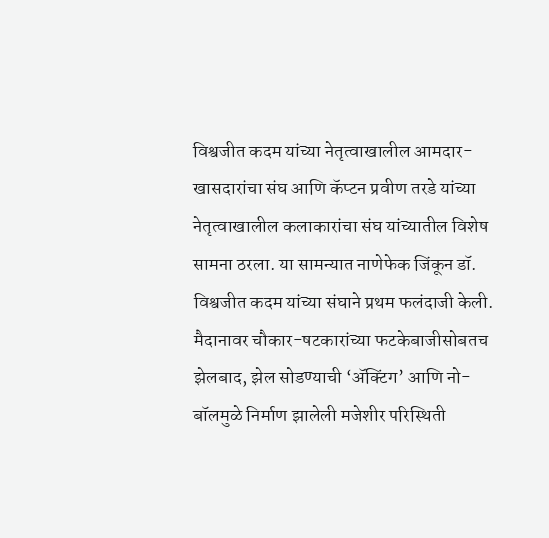विश्वजीत कदम यांच्या नेतृत्वाखालील आमदार-खासदारांचा संघ आणि कॅप्टन प्रवीण तरडे यांच्या नेतृत्वाखालील कलाकारांचा संघ यांच्यातील विशेष सामना ठरला. या सामन्यात नाणेफेक जिंकून डॉ. विश्वजीत कदम यांच्या संघाने प्रथम फलंदाजी केली. मैदानावर चौकार-षटकारांच्या फटकेबाजीसोबतच झेलबाद, झेल सोडण्याची ‘ॲक्टिंग’ आणि नो-बॉलमुळे निर्माण झालेली मजेशीर परिस्थिती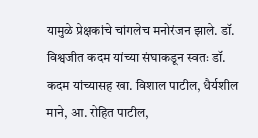यामुळे प्रेक्षकांचे चांगलेच मनोरंजन झाले. डॉ. विश्वजीत कदम यांच्या संघाकडून स्वतः डॉ. कदम यांच्यासह खा. विशाल पाटील, धैर्यशील माने, आ. रोहित पाटील,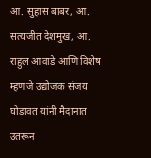आ. सुहास बाबर, आ. सत्यजीत देशमुख, आ. राहुल आवाडे आणि विशेष म्हणजे उद्योजक संजय घोडावत यांनी मैदानात उतरून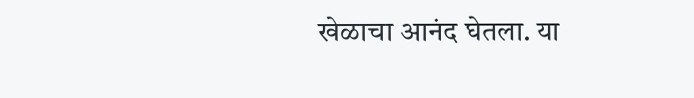खेळाचा आनंद घेतला. या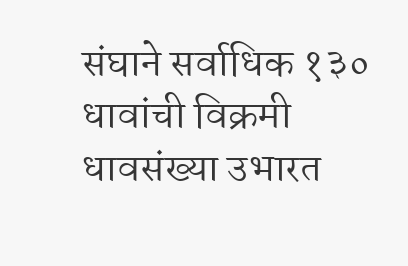संघाने सर्वाधिक १३० धावांची विक्रमी धावसंख्या उभारत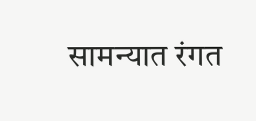सामन्यात रंगत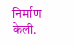निर्माण केली.